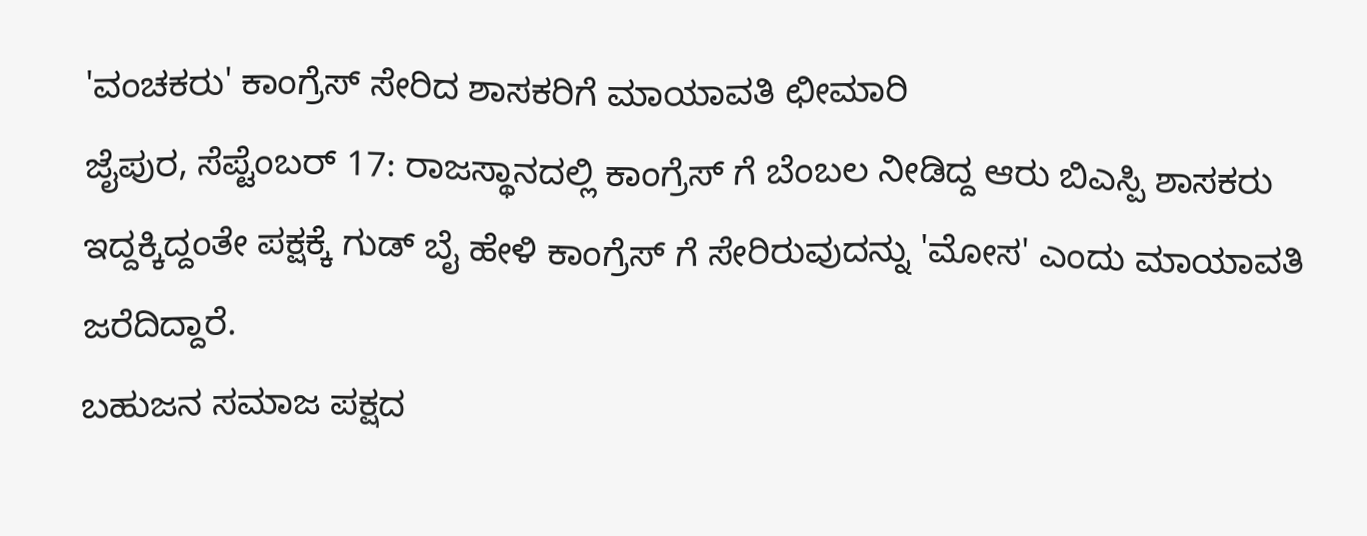'ವಂಚಕರು' ಕಾಂಗ್ರೆಸ್ ಸೇರಿದ ಶಾಸಕರಿಗೆ ಮಾಯಾವತಿ ಛೀಮಾರಿ
ಜೈಪುರ, ಸೆಪ್ಟೆಂಬರ್ 17: ರಾಜಸ್ಥಾನದಲ್ಲಿ ಕಾಂಗ್ರೆಸ್ ಗೆ ಬೆಂಬಲ ನೀಡಿದ್ದ ಆರು ಬಿಎಸ್ಪಿ ಶಾಸಕರು ಇದ್ದಕ್ಕಿದ್ದಂತೇ ಪಕ್ಷಕ್ಕೆ ಗುಡ್ ಬೈ ಹೇಳಿ ಕಾಂಗ್ರೆಸ್ ಗೆ ಸೇರಿರುವುದನ್ನು 'ಮೋಸ' ಎಂದು ಮಾಯಾವತಿ ಜರೆದಿದ್ದಾರೆ.
ಬಹುಜನ ಸಮಾಜ ಪಕ್ಷದ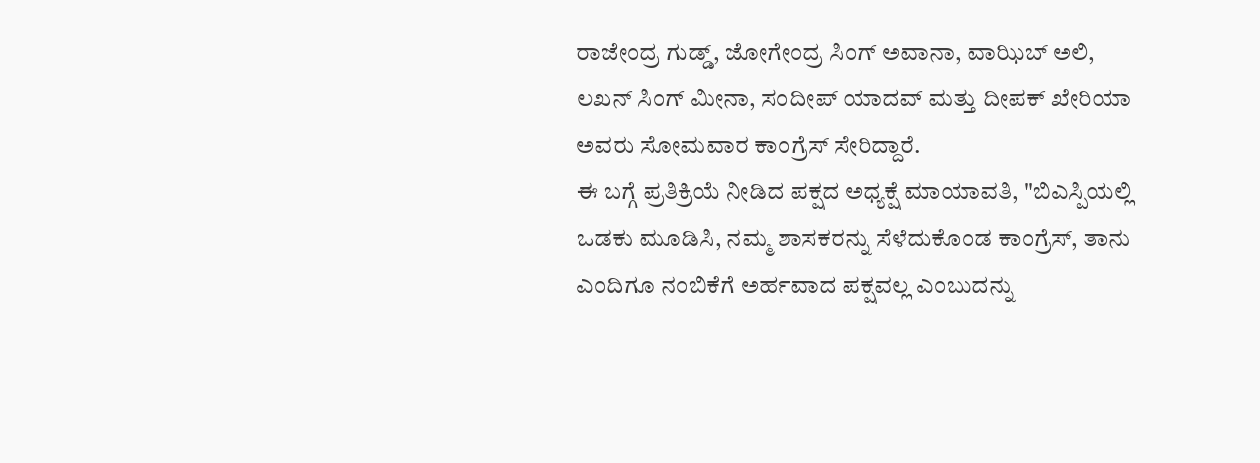ರಾಜೇಂದ್ರ ಗುಡ್ಡ್, ಜೋಗೇಂದ್ರ ಸಿಂಗ್ ಅವಾನಾ, ವಾಝಿಬ್ ಅಲಿ, ಲಖನ್ ಸಿಂಗ್ ಮೀನಾ, ಸಂದೀಪ್ ಯಾದವ್ ಮತ್ತು ದೀಪಕ್ ಖೇರಿಯಾ ಅವರು ಸೋಮವಾರ ಕಾಂಗ್ರೆಸ್ ಸೇರಿದ್ದಾರೆ.
ಈ ಬಗ್ಗೆ ಪ್ರತಿಕ್ರಿಯೆ ನೀಡಿದ ಪಕ್ಷದ ಅಧ್ಯಕ್ಷೆ ಮಾಯಾವತಿ, "ಬಿಎಸ್ಪಿಯಲ್ಲಿ ಒಡಕು ಮೂಡಿಸಿ, ನಮ್ಮ ಶಾಸಕರನ್ನು ಸೆಳೆದುಕೊಂಡ ಕಾಂಗ್ರೆಸ್, ತಾನು ಎಂದಿಗೂ ನಂಬಿಕೆಗೆ ಅರ್ಹವಾದ ಪಕ್ಷವಲ್ಲ ಎಂಬುದನ್ನು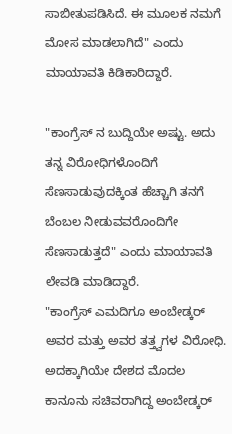ಸಾಬೀತುಪಡಿಸಿದೆ. ಈ ಮೂಲಕ ನಮಗೆ ಮೋಸ ಮಾಡಲಾಗಿದೆ" ಎಂದು ಮಾಯಾವತಿ ಕಿಡಿಕಾರಿದ್ದಾರೆ.

"ಕಾಂಗ್ರೆಸ್ ನ ಬುದ್ದಿಯೇ ಅಷ್ಟು. ಅದು ತನ್ನ ವಿರೋಧಿಗಳೊಂದಿಗೆ ಸೆಣಸಾಡುವುದಕ್ಕಿಂತ ಹೆಚ್ಚಾಗಿ ತನಗೆ ಬೆಂಬಲ ನೀಡುವವರೊಂದಿಗೇ ಸೆಣಸಾಡುತ್ತದೆ" ಎಂದು ಮಾಯಾವತಿ ಲೇವಡಿ ಮಾಡಿದ್ದಾರೆ.
"ಕಾಂಗ್ರೆಸ್ ಎಮದಿಗೂ ಅಂಬೇಡ್ಕರ್ ಅವರ ಮತ್ತು ಅವರ ತತ್ತ್ವಗಳ ವಿರೋಧಿ. ಅದಕ್ಕಾಗಿಯೇ ದೇಶದ ಮೊದಲ ಕಾನೂನು ಸಚಿವರಾಗಿದ್ದ ಅಂಬೇಡ್ಕರ್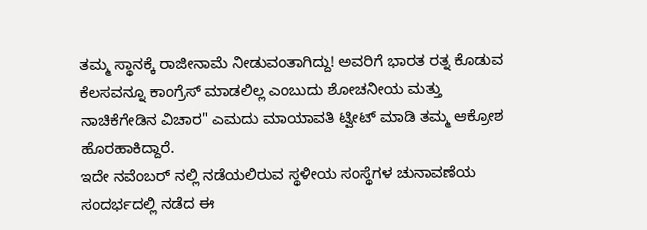ತಮ್ಮ ಸ್ಥಾನಕ್ಕೆ ರಾಜೀನಾಮೆ ನೀಡುವಂತಾಗಿದ್ದು! ಅವರಿಗೆ ಭಾರತ ರತ್ನ ಕೊಡುವ ಕೆಲಸವನ್ನೂ ಕಾಂಗ್ರೆಸ್ ಮಾಡಲಿಲ್ಲ ಎಂಬುದು ಶೋಚನೀಯ ಮತ್ತು ನಾಚಿಕೆಗೇಡಿನ ವಿಚಾರ" ಎಮದು ಮಾಯಾವತಿ ಟ್ವೀಟ್ ಮಾಡಿ ತಮ್ಮ ಆಕ್ರೋಶ ಹೊರಹಾಕಿದ್ದಾರೆ.
ಇದೇ ನವೆಂಬರ್ ನಲ್ಲಿ ನಡೆಯಲಿರುವ ಸ್ಥಳೀಯ ಸಂಸ್ಥೆಗಳ ಚುನಾವಣೆಯ ಸಂದರ್ಭದಲ್ಲಿ ನಡೆದ ಈ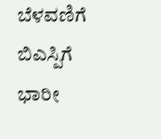ಬೆಳವಣಿಗೆ ಬಿಎಸ್ಪಿಗೆ ಭಾರೀ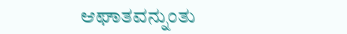ಆಘಾತವನ್ನುಂತು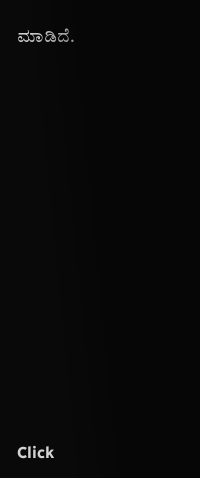ಮಾಡಿದೆ.












Click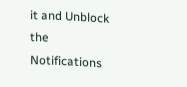it and Unblock the Notifications